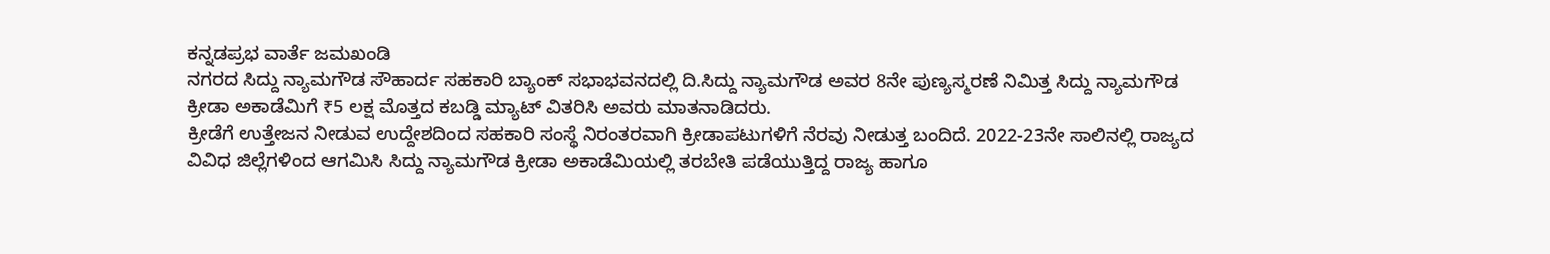ಕನ್ನಡಪ್ರಭ ವಾರ್ತೆ ಜಮಖಂಡಿ
ನಗರದ ಸಿದ್ದು ನ್ಯಾಮಗೌಡ ಸೌಹಾರ್ದ ಸಹಕಾರಿ ಬ್ಯಾಂಕ್ ಸಭಾಭವನದಲ್ಲಿ ದಿ.ಸಿದ್ದು ನ್ಯಾಮಗೌಡ ಅವರ 8ನೇ ಪುಣ್ಯಸ್ಮರಣೆ ನಿಮಿತ್ತ ಸಿದ್ದು ನ್ಯಾಮಗೌಡ ಕ್ರೀಡಾ ಅಕಾಡೆಮಿಗೆ ₹5 ಲಕ್ಷ ಮೊತ್ತದ ಕಬಡ್ಡಿ ಮ್ಯಾಟ್ ವಿತರಿಸಿ ಅವರು ಮಾತನಾಡಿದರು.
ಕ್ರೀಡೆಗೆ ಉತ್ತೇಜನ ನೀಡುವ ಉದ್ದೇಶದಿಂದ ಸಹಕಾರಿ ಸಂಸ್ಥೆ ನಿರಂತರವಾಗಿ ಕ್ರೀಡಾಪಟುಗಳಿಗೆ ನೆರವು ನೀಡುತ್ತ ಬಂದಿದೆ. 2022-23ನೇ ಸಾಲಿನಲ್ಲಿ ರಾಜ್ಯದ ವಿವಿಧ ಜಿಲ್ಲೆಗಳಿಂದ ಆಗಮಿಸಿ ಸಿದ್ದು ನ್ಯಾಮಗೌಡ ಕ್ರೀಡಾ ಅಕಾಡೆಮಿಯಲ್ಲಿ ತರಬೇತಿ ಪಡೆಯುತ್ತಿದ್ದ ರಾಜ್ಯ ಹಾಗೂ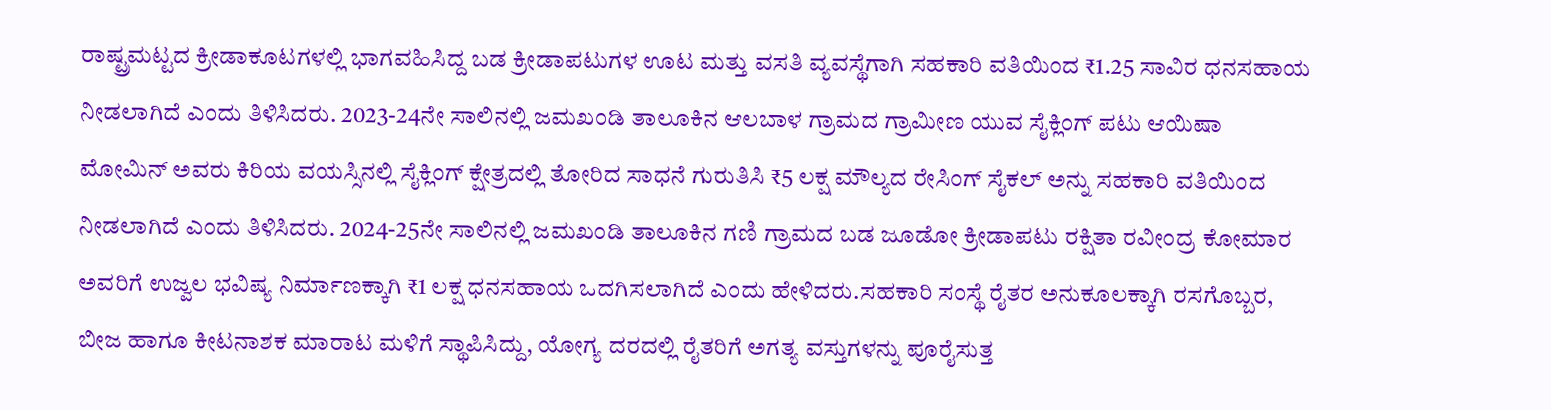ರಾಷ್ಟ್ರಮಟ್ಟದ ಕ್ರೀಡಾಕೂಟಗಳಲ್ಲಿ ಭಾಗವಹಿಸಿದ್ದ ಬಡ ಕ್ರೀಡಾಪಟುಗಳ ಊಟ ಮತ್ತು ವಸತಿ ವ್ಯವಸ್ಥೆಗಾಗಿ ಸಹಕಾರಿ ವತಿಯಿಂದ ₹1.25 ಸಾವಿರ ಧನಸಹಾಯ ನೀಡಲಾಗಿದೆ ಎಂದು ತಿಳಿಸಿದರು. 2023-24ನೇ ಸಾಲಿನಲ್ಲಿ ಜಮಖಂಡಿ ತಾಲೂಕಿನ ಆಲಬಾಳ ಗ್ರಾಮದ ಗ್ರಾಮೀಣ ಯುವ ಸೈಕ್ಲಿಂಗ್ ಪಟು ಆಯಿಷಾ ಮೋಮಿನ್ ಅವರು ಕಿರಿಯ ವಯಸ್ಸಿನಲ್ಲಿ ಸೈಕ್ಲಿಂಗ್ ಕ್ಷೇತ್ರದಲ್ಲಿ ತೋರಿದ ಸಾಧನೆ ಗುರುತಿಸಿ ₹5 ಲಕ್ಷ ಮೌಲ್ಯದ ರೇಸಿಂಗ್ ಸೈಕಲ್ ಅನ್ನು ಸಹಕಾರಿ ವತಿಯಿಂದ ನೀಡಲಾಗಿದೆ ಎಂದು ತಿಳಿಸಿದರು. 2024-25ನೇ ಸಾಲಿನಲ್ಲಿ ಜಮಖಂಡಿ ತಾಲೂಕಿನ ಗಣಿ ಗ್ರಾಮದ ಬಡ ಜೂಡೋ ಕ್ರೀಡಾಪಟು ರಕ್ಷಿತಾ ರವೀಂದ್ರ ಕೋಮಾರ ಅವರಿಗೆ ಉಜ್ವಲ ಭವಿಷ್ಯ ನಿರ್ಮಾಣಕ್ಕಾಗಿ ₹1 ಲಕ್ಷ ಧನಸಹಾಯ ಒದಗಿಸಲಾಗಿದೆ ಎಂದು ಹೇಳಿದರು.ಸಹಕಾರಿ ಸಂಸ್ಥೆ ರೈತರ ಅನುಕೂಲಕ್ಕಾಗಿ ರಸಗೊಬ್ಬರ, ಬೀಜ ಹಾಗೂ ಕೀಟನಾಶಕ ಮಾರಾಟ ಮಳಿಗೆ ಸ್ಥಾಪಿಸಿದ್ದು, ಯೋಗ್ಯ ದರದಲ್ಲಿ ರೈತರಿಗೆ ಅಗತ್ಯ ವಸ್ತುಗಳನ್ನು ಪೂರೈಸುತ್ತ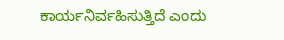ಕಾರ್ಯನಿರ್ವಹಿಸುತ್ತಿದೆ ಎಂದು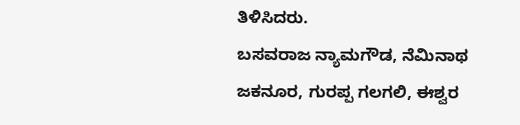ತಿಳಿಸಿದರು.
ಬಸವರಾಜ ನ್ಯಾಮಗೌಡ, ನೆಮಿನಾಥ ಜಕನೂರ, ಗುರಪ್ಪ ಗಲಗಲಿ, ಈಶ್ವರ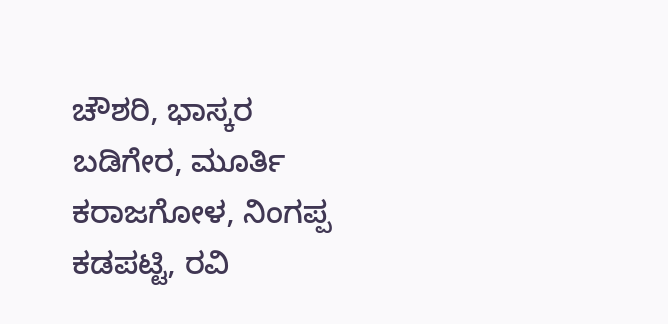ಚೌಶರಿ, ಭಾಸ್ಕರ ಬಡಿಗೇರ, ಮೂರ್ತಿ ಕರಾಜಗೋಳ, ನಿಂಗಪ್ಪ ಕಡಪಟ್ಟಿ, ರವಿ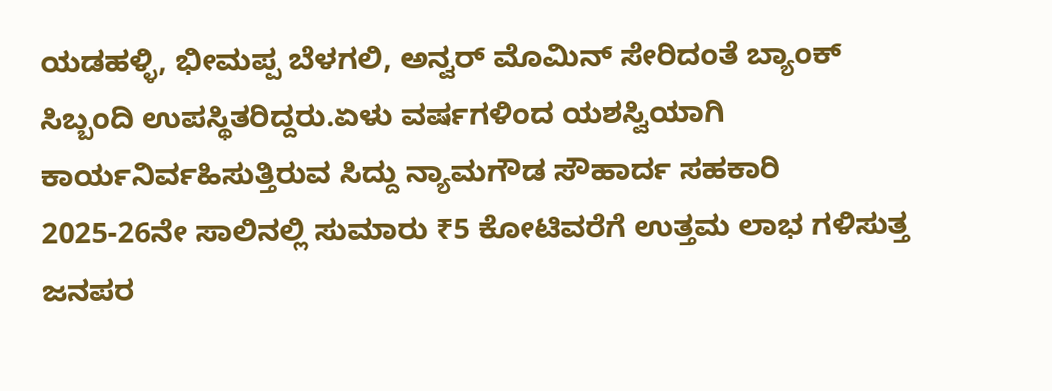ಯಡಹಳ್ಳಿ, ಭೀಮಪ್ಪ ಬೆಳಗಲಿ, ಅನ್ವರ್ ಮೊಮಿನ್ ಸೇರಿದಂತೆ ಬ್ಯಾಂಕ್ ಸಿಬ್ಬಂದಿ ಉಪಸ್ಥಿತರಿದ್ದರು.ಏಳು ವರ್ಷಗಳಿಂದ ಯಶಸ್ವಿಯಾಗಿ ಕಾರ್ಯನಿರ್ವಹಿಸುತ್ತಿರುವ ಸಿದ್ದು ನ್ಯಾಮಗೌಡ ಸೌಹಾರ್ದ ಸಹಕಾರಿ 2025-26ನೇ ಸಾಲಿನಲ್ಲಿ ಸುಮಾರು ₹5 ಕೋಟಿವರೆಗೆ ಉತ್ತಮ ಲಾಭ ಗಳಿಸುತ್ತ ಜನಪರ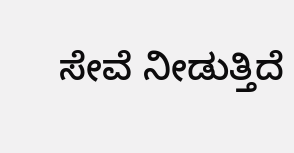ಸೇವೆ ನೀಡುತ್ತಿದೆ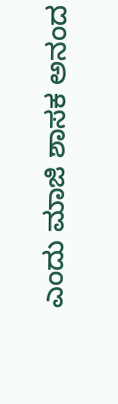ಎಂದು ಮಾಜಿ ಶಾಸಕ ಅನಂದ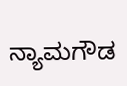ನ್ಯಾಮಗೌಡ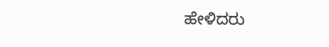ಹೇಳಿದರು